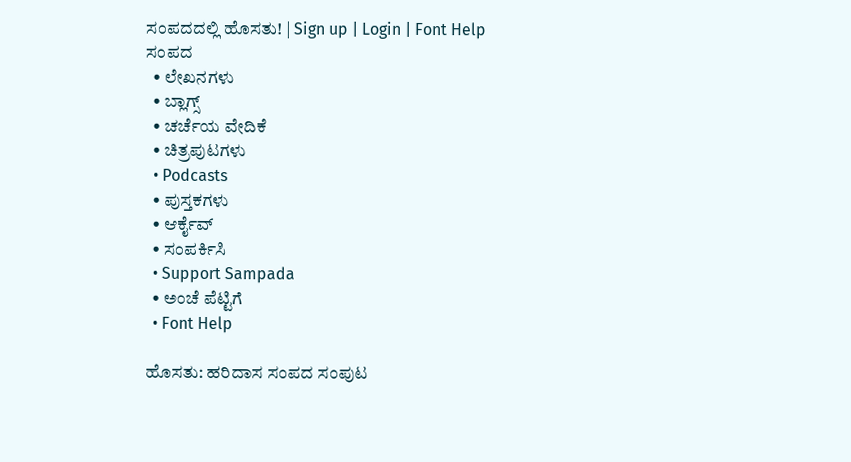ಸಂಪದದಲ್ಲಿ ಹೊಸತು! | Sign up | Login | Font Help
ಸಂಪದ
  • ಲೇಖನಗಳು
  • ಬ್ಲಾಗ್ಸ್
  • ಚರ್ಚೆಯ ವೇದಿಕೆ
  • ಚಿತ್ರಪುಟಗಳು
  • Podcasts
  • ಪುಸ್ತಕಗಳು
  • ಆರ್ಕೈವ್
  • ಸಂಪರ್ಕಿಸಿ
  • Support Sampada
  • ಅಂಚೆ ಪೆಟ್ಟಿಗೆ
  • Font Help

ಹೊಸತು: ಹರಿದಾಸ ಸಂಪದ ಸಂಪುಟ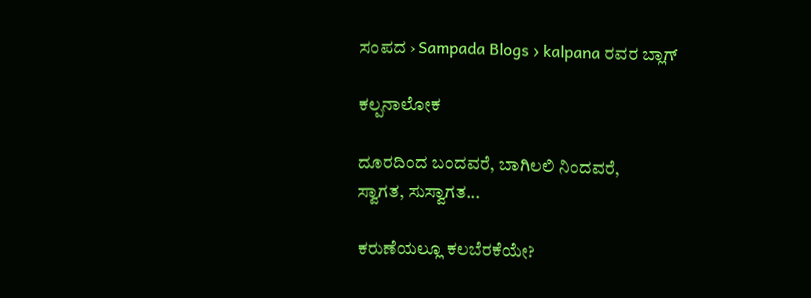ಸಂಪದ › Sampada Blogs › kalpana ರವರ ಬ್ಲಾಗ್

ಕಲ್ಪನಾಲೋಕ

ದೂರದಿಂದ ಬಂದವರೆ, ಬಾಗಿಲಲಿ ನಿಂದವರೆ,
ಸ್ವಾಗತ, ಸುಸ್ವಾಗತ...

ಕರುಣೆಯಲ್ಲೂ ಕಲಬೆರಕೆಯೇ?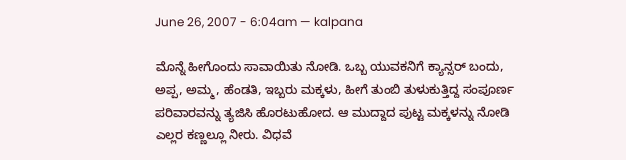June 26, 2007 - 6:04am — kalpana

ಮೊನ್ನೆ ಹೀಗೊಂದು ಸಾವಾಯಿತು ನೋಡಿ. ಒಬ್ಬ ಯುವಕನಿಗೆ ಕ್ಯಾನ್ಸರ್ ಬಂದು, ಅಪ್ಪ, ಅಮ್ಮ, ಹೆಂಡತಿ, ಇಬ್ಬರು ಮಕ್ಕಳು, ಹೀಗೆ ತುಂಬಿ ತುಳುಕುತ್ತಿದ್ದ ಸಂಪೂರ್ಣ ಪರಿವಾರವನ್ನು ತ್ಯಜಿಸಿ ಹೊರಟುಹೋದ. ಆ ಮುದ್ದಾದ ಪುಟ್ಟ ಮಕ್ಕಳನ್ನು ನೋಡಿ ಎಲ್ಲರ ಕಣ್ಣಲ್ಲೂ ನೀರು. ವಿಧವೆ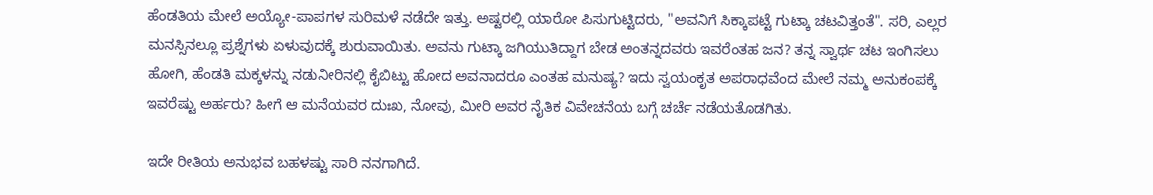ಹೆಂಡತಿಯ ಮೇಲೆ ಅಯ್ಯೋ-ಪಾಪಗಳ ಸುರಿಮಳೆ ನಡೆದೇ ಇತ್ತು. ಅಷ್ಟರಲ್ಲಿ ಯಾರೋ ಪಿಸುಗುಟ್ಟಿದರು, "ಅವನಿಗೆ ಸಿಕ್ಕಾಪಟ್ಟೆ ಗುಟ್ಕಾ ಚಟವಿತ್ತಂತೆ". ಸರಿ, ಎಲ್ಲರ ಮನಸ್ಸಿನಲ್ಲೂ ಪ್ರಶ್ನೆಗಳು ಏಳುವುದಕ್ಕೆ ಶುರುವಾಯಿತು. ಅವನು ಗುಟ್ಕಾ ಜಗಿಯುತಿದ್ದಾಗ ಬೇಡ ಅಂತನ್ನದವರು ಇವರೆಂತಹ ಜನ? ತನ್ನ ಸ್ವಾರ್ಥ ಚಟ ಇಂಗಿಸಲು ಹೋಗಿ, ಹೆಂಡತಿ ಮಕ್ಕಳನ್ನು ನಡುನೀರಿನಲ್ಲಿ ಕೈಬಿಟ್ಟು ಹೋದ ಅವನಾದರೂ ಎಂತಹ ಮನುಷ್ಯ? ಇದು ಸ್ವಯಂಕೃತ ಅಪರಾಧವೆಂದ ಮೇಲೆ ನಮ್ಮ ಅನುಕಂಪಕ್ಕೆ ಇವರೆಷ್ಟು ಅರ್ಹರು? ಹೀಗೆ ಆ ಮನೆಯವರ ದುಃಖ, ನೋವು, ಮೀರಿ ಅವರ ನೈತಿಕ ವಿವೇಚನೆಯ ಬಗ್ಗೆ ಚರ್ಚೆ ನಡೆಯತೊಡಗಿತು.

ಇದೇ ರೀತಿಯ ಅನುಭವ ಬಹಳಷ್ಟು ಸಾರಿ ನನಗಾಗಿದೆ.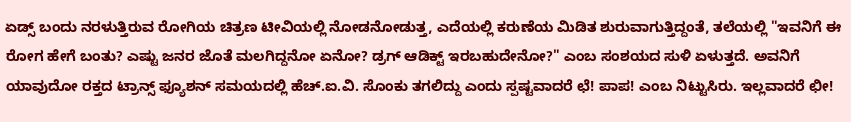ಏಡ್ಸ್ ಬಂದು ನರಳುತ್ತಿರುವ ರೋಗಿಯ ಚಿತ್ರಣ ಟೀವಿಯಲ್ಲಿ ನೋಡನೋಡುತ್ತ, ಎದೆಯಲ್ಲಿ ಕರುಣೆಯ ಮಿಡಿತ ಶುರುವಾಗುತ್ತಿದ್ದಂತೆ, ತಲೆಯಲ್ಲಿ "ಇವನಿಗೆ ಈ ರೋಗ ಹೇಗೆ ಬಂತು? ಎಷ್ಟು ಜನರ ಜೊತೆ ಮಲಗಿದ್ದನೋ ಏನೋ? ಡ್ರಗ್ ಆಡಿಕ್ಟ್ ಇರಬಹುದೇನೋ?" ಎಂಬ ಸಂಶಯದ ಸುಳಿ ಏಳುತ್ತದೆ. ಅವನಿಗೆ ಯಾವುದೋ ರಕ್ತದ ಟ್ರಾನ್ಸ್ ಫ್ಯೂಶನ್ ಸಮಯದಲ್ಲಿ ಹೆಚ್.ಐ.ವಿ. ಸೊಂಕು ತಗಲಿದ್ದು ಎಂದು ಸ್ಪಷ್ಟವಾದರೆ ಛೆ! ಪಾಪ! ಎಂಬ ನಿಟ್ಟುಸಿರು. ಇಲ್ಲವಾದರೆ ಛೀ!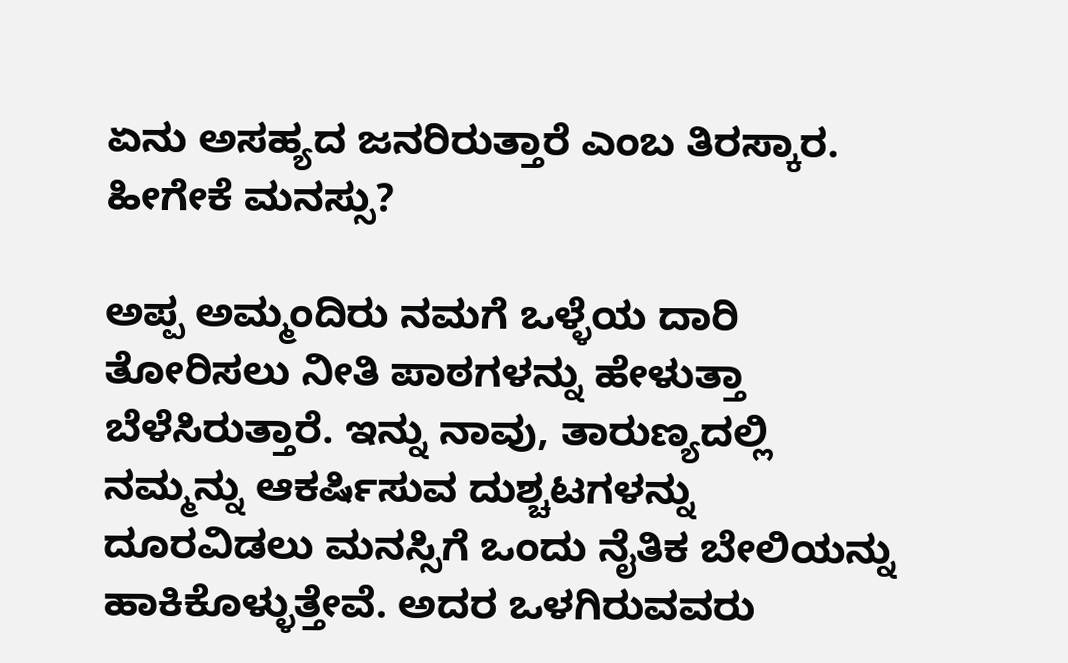ಏನು ಅಸಹ್ಯದ ಜನರಿರುತ್ತಾರೆ ಎಂಬ ತಿರಸ್ಕಾರ. ಹೀಗೇಕೆ ಮನಸ್ಸು?

ಅಪ್ಪ ಅಮ್ಮಂದಿರು ನಮಗೆ ಒಳ್ಳೆಯ ದಾರಿ ತೋರಿಸಲು ನೀತಿ ಪಾಠಗಳನ್ನು ಹೇಳುತ್ತಾ ಬೆಳೆಸಿರುತ್ತಾರೆ. ಇನ್ನು ನಾವು, ತಾರುಣ್ಯದಲ್ಲಿ ನಮ್ಮನ್ನು ಆಕರ್ಷಿಸುವ ದುಶ್ಚಟಗಳನ್ನು ದೂರವಿಡಲು ಮನಸ್ಸಿಗೆ ಒಂದು ನೈತಿಕ ಬೇಲಿಯನ್ನು ಹಾಕಿಕೊಳ್ಳುತ್ತೇವೆ. ಅದರ ಒಳಗಿರುವವರು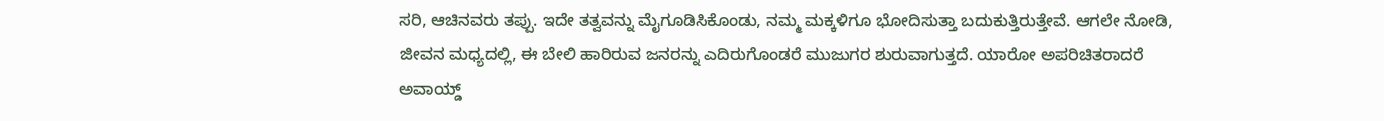ಸರಿ, ಆಚಿನವರು ತಪ್ಪು. ಇದೇ ತತ್ವವನ್ನು ಮೈಗೂಡಿಸಿಕೊಂಡು, ನಮ್ಮ ಮಕ್ಕಳಿಗೂ ಭೋದಿಸುತ್ತಾ ಬದುಕುತ್ತಿರುತ್ತೇವೆ. ಆಗಲೇ ನೋಡಿ, ಜೀವನ ಮಧ್ಯದಲ್ಲಿ, ಈ ಬೇಲಿ ಹಾರಿರುವ ಜನರನ್ನು ಎದಿರುಗೊಂಡರೆ ಮುಜುಗರ ಶುರುವಾಗುತ್ತದೆ. ಯಾರೋ ಅಪರಿಚಿತರಾದರೆ ಅವಾಯ್ಡ್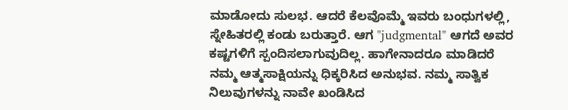ಮಾಡೋದು ಸುಲಭ. ಆದರೆ ಕೆಲವೊಮ್ಮೆ ಇವರು ಬಂಧುಗಳಲ್ಲಿ, ಸ್ನೇಹಿತರಲ್ಲಿ ಕಂಡು ಬರುತ್ತಾರೆ. ಆಗ "judgmental" ಆಗದೆ ಅವರ ಕಷ್ಟಗಳಿಗೆ ಸ್ಪಂದಿಸಲಾಗುವುದಿಲ್ಲ. ಹಾಗೇನಾದರೂ ಮಾಡಿದರೆ ನಮ್ಮ ಆತ್ಮಸಾಕ್ಷಿಯನ್ನು ಧಿಕ್ಕರಿಸಿದ ಅನುಭವ. ನಮ್ಮ ಸಾತ್ವಿಕ ನಿಲುವುಗಳನ್ನು ನಾವೇ ಖಂಡಿಸಿದ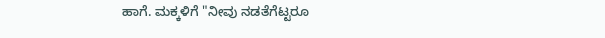ಹಾಗೆ. ಮಕ್ಕಳಿಗೆ "ನೀವು ನಡತೆಗೆಟ್ಟರೂ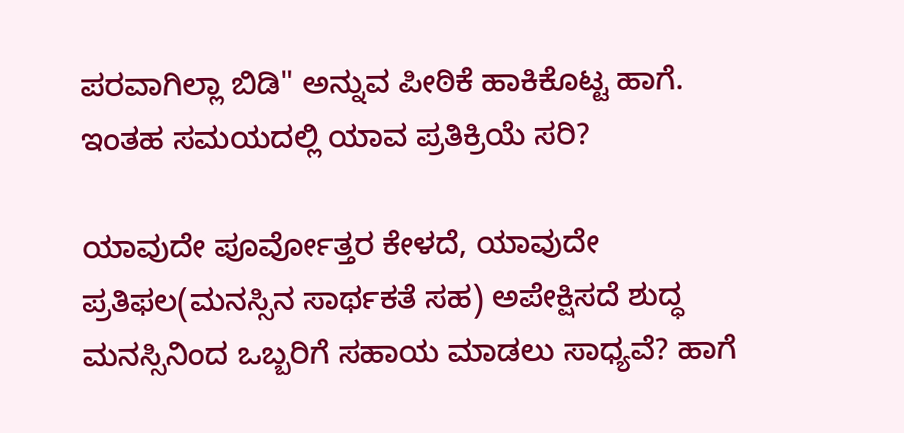ಪರವಾಗಿಲ್ಲಾ ಬಿಡಿ" ಅನ್ನುವ ಪೀಠಿಕೆ ಹಾಕಿಕೊಟ್ಟ ಹಾಗೆ. ಇಂತಹ ಸಮಯದಲ್ಲಿ ಯಾವ ಪ್ರತಿಕ್ರಿಯೆ ಸರಿ?

ಯಾವುದೇ ಪೂರ್ವೋತ್ತರ ಕೇಳದೆ, ಯಾವುದೇ ಪ್ರತಿಫಲ(ಮನಸ್ಸಿನ ಸಾರ್ಥಕತೆ ಸಹ) ಅಪೇಕ್ಷಿಸದೆ ಶುದ್ಧ ಮನಸ್ಸಿನಿಂದ ಒಬ್ಬರಿಗೆ ಸಹಾಯ ಮಾಡಲು ಸಾಧ್ಯವೆ? ಹಾಗೆ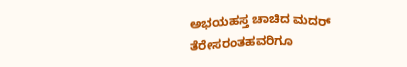ಅಭಯಹಸ್ತ ಚಾಚಿದ ಮದರ್ ತೆರೇಸರಂತಹವರಿಗೂ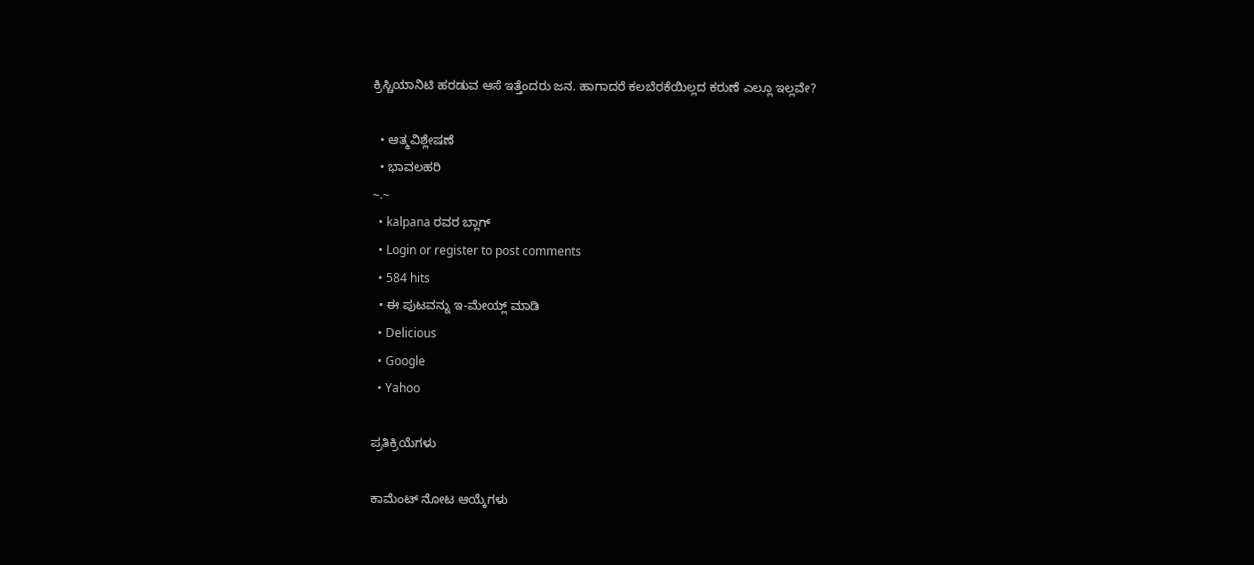ಕ್ರಿಸ್ಚಿಯಾನಿಟಿ ಹರಡುವ ಆಸೆ ಇತ್ತೆಂದರು ಜನ. ಹಾಗಾದರೆ ಕಲಬೆರಕೆಯಿಲ್ಲದ ಕರುಣೆ ಎಲ್ಲೂ ಇಲ್ಲವೇ?

  • ಆತ್ಮವಿಶ್ಲೇಷಣೆ
  • ಭಾವಲಹರಿ
~.~
  • kalpana ರವರ ಬ್ಲಾಗ್
  • Login or register to post comments
  • 584 hits
  • ಈ ಪುಟವನ್ನು ಇ-ಮೇಯ್ಲ್ ಮಾಡಿ
  • Delicious
  • Google
  • Yahoo

ಪ್ರತಿಕ್ರಿಯೆಗಳು

ಕಾಮೆಂಟ್ ನೋಟ ಆಯ್ಕೆಗಳು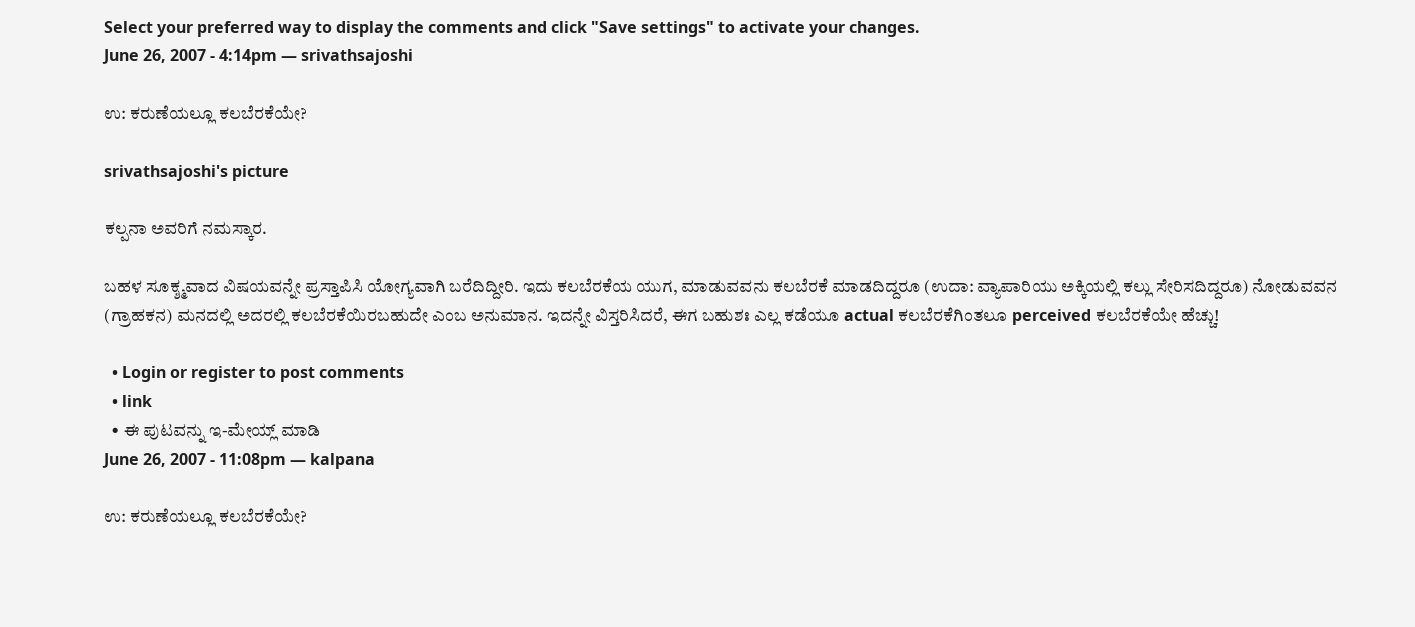Select your preferred way to display the comments and click "Save settings" to activate your changes.
June 26, 2007 - 4:14pm — srivathsajoshi

ಉ: ಕರುಣೆಯಲ್ಲೂ ಕಲಬೆರಕೆಯೇ?

srivathsajoshi's picture

ಕಲ್ಪನಾ ಅವರಿಗೆ ನಮಸ್ಕಾರ.

ಬಹಳ ಸೂಕ್ಶ್ಮವಾದ ವಿಷಯವನ್ನೇ ಪ್ರಸ್ತಾಪಿಸಿ ಯೋಗ್ಯವಾಗಿ ಬರೆದಿದ್ದೀರಿ. ಇದು ಕಲಬೆರಕೆಯ ಯುಗ, ಮಾಡುವವನು ಕಲಬೆರಕೆ ಮಾಡದಿದ್ದರೂ (ಉದಾ: ವ್ಯಾಪಾರಿಯು ಅಕ್ಕಿಯಲ್ಲಿ ಕಲ್ಲು ಸೇರಿಸದಿದ್ದರೂ) ನೋಡುವವನ (ಗ್ರಾಹಕನ) ಮನದಲ್ಲಿ ಅದರಲ್ಲಿ ಕಲಬೆರಕೆಯಿರಬಹುದೇ ಎಂಬ ಅನುಮಾನ. ಇದನ್ನೇ ವಿಸ್ತರಿಸಿದರೆ, ಈಗ ಬಹುಶಃ ಎಲ್ಲ ಕಡೆಯೂ actual ಕಲಬೆರಕೆಗಿಂತಲೂ perceived ಕಲಬೆರಕೆಯೇ ಹೆಚ್ಚು!

  • Login or register to post comments
  • link
  • ಈ ಪುಟವನ್ನು ಇ-ಮೇಯ್ಲ್ ಮಾಡಿ
June 26, 2007 - 11:08pm — kalpana

ಉ: ಕರುಣೆಯಲ್ಲೂ ಕಲಬೆರಕೆಯೇ?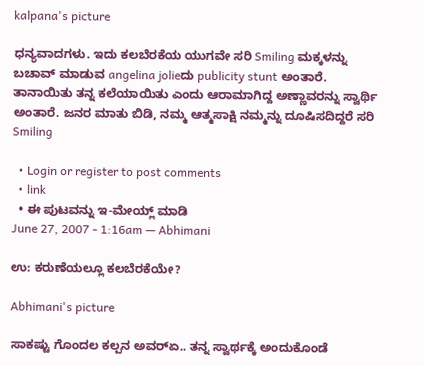kalpana's picture

ಧನ್ಯವಾದಗಳು. ಇದು ಕಲಬೆರಕೆಯ ಯುಗವೇ ಸರಿ Smiling ಮಕ್ಕಳನ್ನು ಬಚಾವ್ ಮಾಡುವ angelina jolieದು publicity stunt ಅಂತಾರೆ. ತಾನಾಯಿತು ತನ್ನ ಕಲೆಯಾಯಿತು ಎಂದು ಆರಾಮಾಗಿದ್ದ ಅಣ್ಣಾವರನ್ನು ಸ್ವಾರ್ಥಿ ಅಂತಾರೆ. ಜನರ ಮಾತು ಬಿಡಿ, ನಮ್ಮ ಆತ್ಮಸಾಕ್ಷಿ ನಮ್ಮನ್ನು ದೂಷಿಸದಿದ್ದರೆ ಸರಿ Smiling

  • Login or register to post comments
  • link
  • ಈ ಪುಟವನ್ನು ಇ-ಮೇಯ್ಲ್ ಮಾಡಿ
June 27, 2007 - 1:16am — Abhimani

ಉ: ಕರುಣೆಯಲ್ಲೂ ಕಲಬೆರಕೆಯೇ?

Abhimani's picture

ಸಾಕಷ್ಟು ಗೊಂದಲ ಕಲ್ಪನ ಅವರ್‍ಏ.. ತನ್ನ ಸ್ವಾರ್ಥಕ್ಕೆ ಅಂದುಕೊಂಡೆ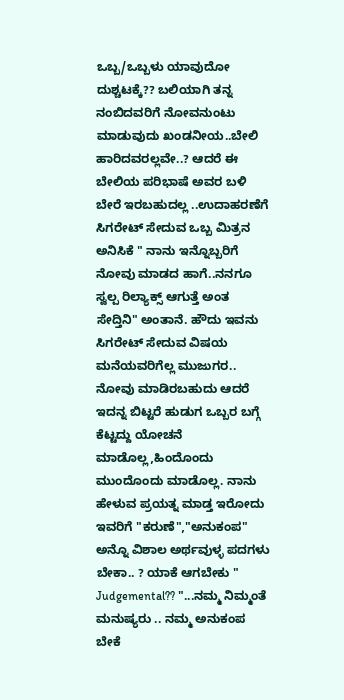ಒಬ್ಬ/ಒಬ್ಬಳು ಯಾವುದೋ ದುಶ್ಚಟಕ್ಕೆ?? ಬಲಿಯಾಗಿ ತನ್ನ ನಂಬಿದವರಿಗೆ ನೋವನುಂಟು ಮಾಡುವುದು ಖಂಡನೀಯ..ಬೇಲಿ ಹಾರಿದವರಲ್ಲವೇ..? ಆದರೆ ಈ ಬೇಲಿಯ ಪರಿಭಾಷೆ ಅವರ ಬಳಿ ಬೇರೆ ಇರಬಹುದಲ್ಲ ..ಉದಾಹರಣೆಗೆ ಸಿಗರೇಟ್ ಸೇದುವ ಒಬ್ಬ ಮಿತ್ರನ ಅನಿಸಿಕೆ " ನಾನು ಇನ್ನೊಬ್ಬರಿಗೆ ನೋವು ಮಾಡದ ಹಾಗೆ..ನನಗೂ ಸ್ವಲ್ಪ ರಿಲ್ಯಾಕ್ಸ್ ಆಗುತ್ತೆ ಅಂತ ಸೇದ್ತಿನಿ" ಅಂತಾನೆ. ಹೌದು ಇವನು ಸಿಗರೇಟ್ ಸೇದುವ ವಿಷಯ ಮನೆಯವರಿಗೆಲ್ಲ ಮುಜುಗರ.. ನೋವು ಮಾಡಿರಬಹುದು ಆದರೆ ಇದನ್ನ ಬಿಟ್ಟರೆ ಹುಡುಗ ಒಬ್ಬರ ಬಗ್ಗೆ ಕೆಟ್ಟದ್ದು ಯೋಚನೆ ಮಾಡೊಲ್ಲ,ಹಿಂದೊಂದು ಮುಂದೊಂದು ಮಾಡೊಲ್ಲ. ನಾನು ಹೇಳುವ ಪ್ರಯತ್ನ ಮಾಡ್ತ ಇರೋದು ಇವರಿಗೆ "ಕರುಣೆ","ಅನುಕಂಪ" ಅನ್ನೊ ವಿಶಾಲ ಅರ್ಥವುಳ್ಳ ಪದಗಳು ಬೇಕಾ.. ? ಯಾಕೆ ಆಗಬೇಕು " Judgemental?? "...ನಮ್ಮ ನಿಮ್ಮಂತೆ ಮನುಷ್ಯರು .. ನಮ್ಮ ಅನುಕಂಪ ಬೇಕೆ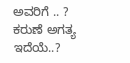ಅವರಿಗೆ .. ? ಕರುಣೆ ಅಗತ್ಯ ಇದೆಯೆ..?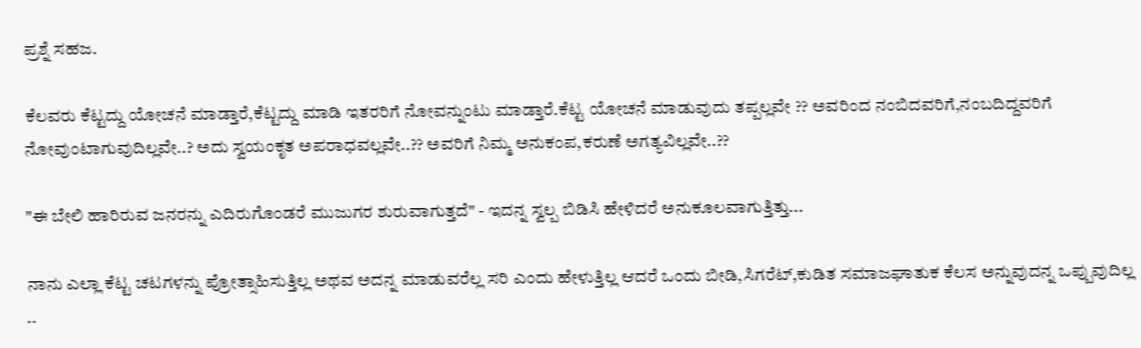ಪ್ರಶ್ನೆ ಸಹಜ.

ಕೆಲವರು ಕೆಟ್ಟದ್ದು ಯೋಚನೆ ಮಾಡ್ತಾರೆ,ಕೆಟ್ಟದ್ದು ಮಾಡಿ ಇತರರಿಗೆ ನೋವನ್ನುಂಟು ಮಾಡ್ತಾರೆ.ಕೆಟ್ಟ ಯೋಚನೆ ಮಾಡುವುದು ತಪ್ಪಲ್ಲವೇ ?? ಅವರಿಂದ ನಂಬಿದವರಿಗೆ,ನಂಬದಿದ್ದವರಿಗೆ ನೋವುಂಟಾಗುವುದಿಲ್ಲವೇ..? ಅದು ಸ್ವಯಂಕೃತ ಅಪರಾಧವಲ್ಲವೇ..?? ಅವರಿಗೆ ನಿಮ್ಮ ಅನುಕಂಪ,ಕರುಣೆ ಅಗತ್ಯವಿಲ್ಲವೇ..??

"ಈ ಬೇಲಿ ಹಾರಿರುವ ಜನರನ್ನು ಎದಿರುಗೊಂಡರೆ ಮುಜುಗರ ಶುರುವಾಗುತ್ತದೆ" - ಇದನ್ನ ಸ್ವಲ್ಪ ಬಿಡಿಸಿ ಹೇಳಿದರೆ ಅನುಕೂಲವಾಗುತ್ತಿತ್ತು...

ನಾನು ಎಲ್ಲಾ ಕೆಟ್ಟ ಚಟಗಳನ್ನು ಪ್ರೋತ್ಸಾಹಿಸುತ್ತಿಲ್ಲ ಅಥವ ಅದನ್ನ ಮಾಡುವರೆಲ್ಲ ಸರಿ ಎಂದು ಹೇಳುತ್ತಿಲ್ಲ ಆದರೆ ಒಂದು ಬೀಡಿ,ಸಿಗರೆಟ್,ಕುಡಿತ ಸಮಾಜಘಾತುಕ ಕೆಲಸ ಅನ್ನುವುದನ್ನ ಒಪ್ಪುವುದಿಲ್ಲ ..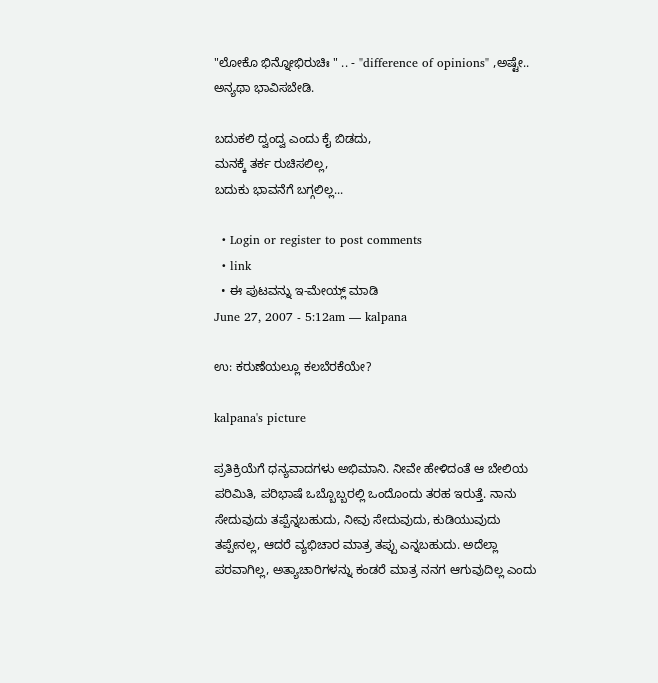"ಲೋಕೊ ಭಿನ್ನೋಭಿರುಚಿಃ " .. - "difference of opinions" ,ಅಷ್ಟೇ.. ಅನ್ಯಥಾ ಭಾವಿಸಬೇಡಿ.

ಬದುಕಲಿ ದ್ವಂದ್ವ ಎಂದು ಕೈ ಬಿಡದು,
ಮನಕ್ಕೆ ತರ್ಕ ರುಚಿಸಲಿಲ್ಲ,
ಬದುಕು ಭಾವನೆಗೆ ಬಗ್ಗಲಿಲ್ಲ...

  • Login or register to post comments
  • link
  • ಈ ಪುಟವನ್ನು ಇ-ಮೇಯ್ಲ್ ಮಾಡಿ
June 27, 2007 - 5:12am — kalpana

ಉ: ಕರುಣೆಯಲ್ಲೂ ಕಲಬೆರಕೆಯೇ?

kalpana's picture

ಪ್ರತಿಕ್ರಿಯೆಗೆ ಧನ್ಯವಾದಗಳು ಅಭಿಮಾನಿ. ನೀವೇ ಹೇಳಿದಂತೆ ಆ ಬೇಲಿಯ ಪರಿಮಿತಿ, ಪರಿಭಾಷೆ ಒಬ್ಬೊಬ್ಬರಲ್ಲಿ ಒಂದೊಂದು ತರಹ ಇರುತ್ತೆ. ನಾನು ಸೇದುವುದು ತಪ್ಪೆನ್ನಬಹುದು, ನೀವು ಸೇದುವುದು, ಕುಡಿಯುವುದು ತಪ್ಪೇನಲ್ಲ, ಆದರೆ ವ್ಯಭಿಚಾರ ಮಾತ್ರ ತಪ್ಪು ಎನ್ನಬಹುದು. ಅದೆಲ್ಲಾ ಪರವಾಗಿಲ್ಲ, ಅತ್ಯಾಚಾರಿಗಳನ್ನು ಕಂಡರೆ ಮಾತ್ರ ನನಗ ಆಗುವುದಿಲ್ಲ ಎಂದು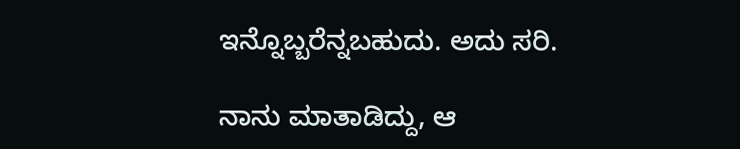ಇನ್ನೊಬ್ಬರೆನ್ನಬಹುದು. ಅದು ಸರಿ.

ನಾನು ಮಾತಾಡಿದ್ದು, ಆ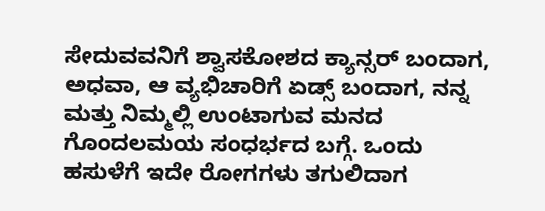ಸೇದುವವನಿಗೆ ಶ್ವಾಸಕೋಶದ ಕ್ಯಾನ್ಸರ್ ಬಂದಾಗ, ಅಧವಾ, ಆ ವ್ಯಭಿಚಾರಿಗೆ ಏಡ್ಸ್ ಬಂದಾಗ, ನನ್ನ ಮತ್ತು ನಿಮ್ಮಲ್ಲಿ ಉಂಟಾಗುವ ಮನದ ಗೊಂದಲಮಯ ಸಂಧರ್ಭದ ಬಗ್ಗೆ. ಒಂದು ಹಸುಳೆಗೆ ಇದೇ ರೋಗಗಳು ತಗುಲಿದಾಗ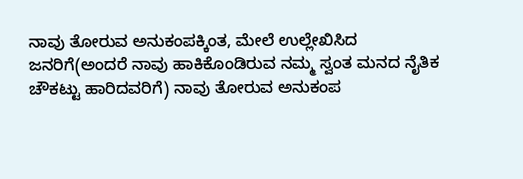ನಾವು ತೋರುವ ಅನುಕಂಪಕ್ಕಿಂತ, ಮೇಲೆ ಉಲ್ಲೇಖಿಸಿದ ಜನರಿಗೆ(ಅಂದರೆ ನಾವು ಹಾಕಿಕೊಂಡಿರುವ ನಮ್ಮ ಸ್ವಂತ ಮನದ ನೈತಿಕ ಚೌಕಟ್ಟು ಹಾರಿದವರಿಗೆ) ನಾವು ತೋರುವ ಅನುಕಂಪ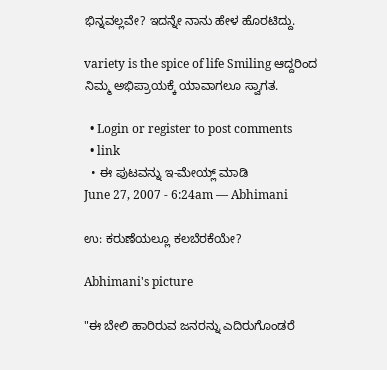ಭಿನ್ನವಲ್ಲವೇ? ಇದನ್ನೇ ನಾನು ಹೇಳ ಹೊರಟಿದ್ದು.

variety is the spice of life Smiling ಆದ್ದರಿಂದ ನಿಮ್ಮ ಅಭಿಪ್ರಾಯಕ್ಕೆ ಯಾವಾಗಲೂ ಸ್ವಾಗತ.

  • Login or register to post comments
  • link
  • ಈ ಪುಟವನ್ನು ಇ-ಮೇಯ್ಲ್ ಮಾಡಿ
June 27, 2007 - 6:24am — Abhimani

ಉ: ಕರುಣೆಯಲ್ಲೂ ಕಲಬೆರಕೆಯೇ?

Abhimani's picture

"ಈ ಬೇಲಿ ಹಾರಿರುವ ಜನರನ್ನು ಎದಿರುಗೊಂಡರೆ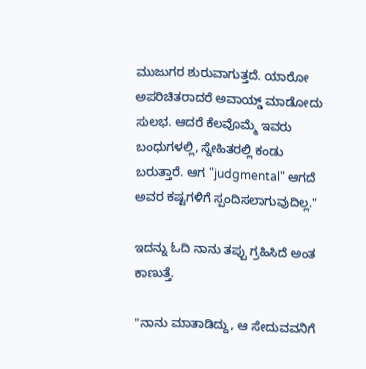ಮುಜುಗರ ಶುರುವಾಗುತ್ತದೆ. ಯಾರೋ ಅಪರಿಚಿತರಾದರೆ ಅವಾಯ್ಡ್ ಮಾಡೋದು ಸುಲಭ. ಆದರೆ ಕೆಲವೊಮ್ಮೆ ಇವರು ಬಂಧುಗಳಲ್ಲಿ, ಸ್ನೇಹಿತರಲ್ಲಿ ಕಂಡು ಬರುತ್ತಾರೆ. ಆಗ "judgmental" ಆಗದೆ ಅವರ ಕಷ್ಟಗಳಿಗೆ ಸ್ಪಂದಿಸಲಾಗುವುದಿಲ್ಲ."

ಇದನ್ನು ಓದಿ ನಾನು ತಪ್ಪು ಗ್ರಹಿಸಿದೆ ಅಂತ ಕಾಣುತ್ತೆ.

"ನಾನು ಮಾತಾಡಿದ್ದು, ಆ ಸೇದುವವನಿಗೆ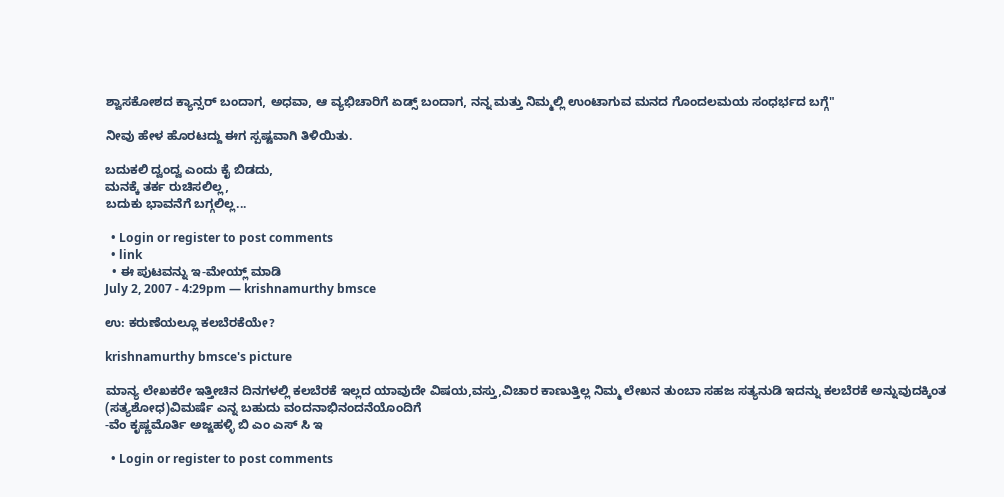ಶ್ವಾಸಕೋಶದ ಕ್ಯಾನ್ಸರ್ ಬಂದಾಗ, ಅಧವಾ, ಆ ವ್ಯಭಿಚಾರಿಗೆ ಏಡ್ಸ್ ಬಂದಾಗ, ನನ್ನ ಮತ್ತು ನಿಮ್ಮಲ್ಲಿ ಉಂಟಾಗುವ ಮನದ ಗೊಂದಲಮಯ ಸಂಧರ್ಭದ ಬಗ್ಗೆ"

ನೀವು ಹೇಳ ಹೊರಟದ್ದು ಈಗ ಸ್ಪಷ್ಟವಾಗಿ ತಿಳಿಯಿತು.

ಬದುಕಲಿ ದ್ವಂದ್ವ ಎಂದು ಕೈ ಬಿಡದು,
ಮನಕ್ಕೆ ತರ್ಕ ರುಚಿಸಲಿಲ್ಲ,
ಬದುಕು ಭಾವನೆಗೆ ಬಗ್ಗಲಿಲ್ಲ...

  • Login or register to post comments
  • link
  • ಈ ಪುಟವನ್ನು ಇ-ಮೇಯ್ಲ್ ಮಾಡಿ
July 2, 2007 - 4:29pm — krishnamurthy bmsce

ಉ: ಕರುಣೆಯಲ್ಲೂ ಕಲಬೆರಕೆಯೇ?

krishnamurthy bmsce's picture

ಮಾನ್ಯ ಲೇಖಕರೇ ಇತ್ತೀಚಿನ ದಿನಗಳಲ್ಲಿ ಕಲಬೆರಕೆ ಇಲ್ಲದ ಯಾವುದೇ ವಿಷಯ,ವಸ್ತು,ವಿಚಾರ ಕಾಣುತ್ತಿಲ್ಲ ನಿಮ್ಮ ಲೇಖನ ತುಂಬಾ ಸಹಜ ಸತ್ಯನುಡಿ ಇದನ್ನು ಕಲಬೆರಕೆ ಅನ್ನುವುದಕ್ಕಿಂತ (ಸತ್ಯಶೋಧ)ವಿಮರ್ಷೆ ಎನ್ನ ಬಹುದು ವಂದನಾಭಿನಂದನೆಯೊಂದಿಗೆ
-ವೆಂ ಕೃಷ್ಣಮೊರ್ತಿ ಅಜ್ಜಹಳ್ಳಿ ಬಿ ಎಂ ಎಸ್ ಸಿ ಇ

  • Login or register to post comments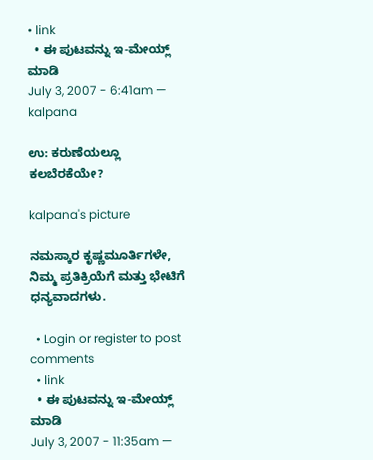• link
  • ಈ ಪುಟವನ್ನು ಇ-ಮೇಯ್ಲ್ ಮಾಡಿ
July 3, 2007 - 6:41am — kalpana

ಉ: ಕರುಣೆಯಲ್ಲೂ ಕಲಬೆರಕೆಯೇ?

kalpana's picture

ನಮಸ್ಕಾರ ಕೃಷ್ಣಮೂರ್ತಿಗಳೇ, ನಿಮ್ಮ ಪ್ರತಿಕ್ರಿಯೆಗೆ ಮತ್ತು ಭೇಟಿಗೆ ಧನ್ಯವಾದಗಳು.

  • Login or register to post comments
  • link
  • ಈ ಪುಟವನ್ನು ಇ-ಮೇಯ್ಲ್ ಮಾಡಿ
July 3, 2007 - 11:35am —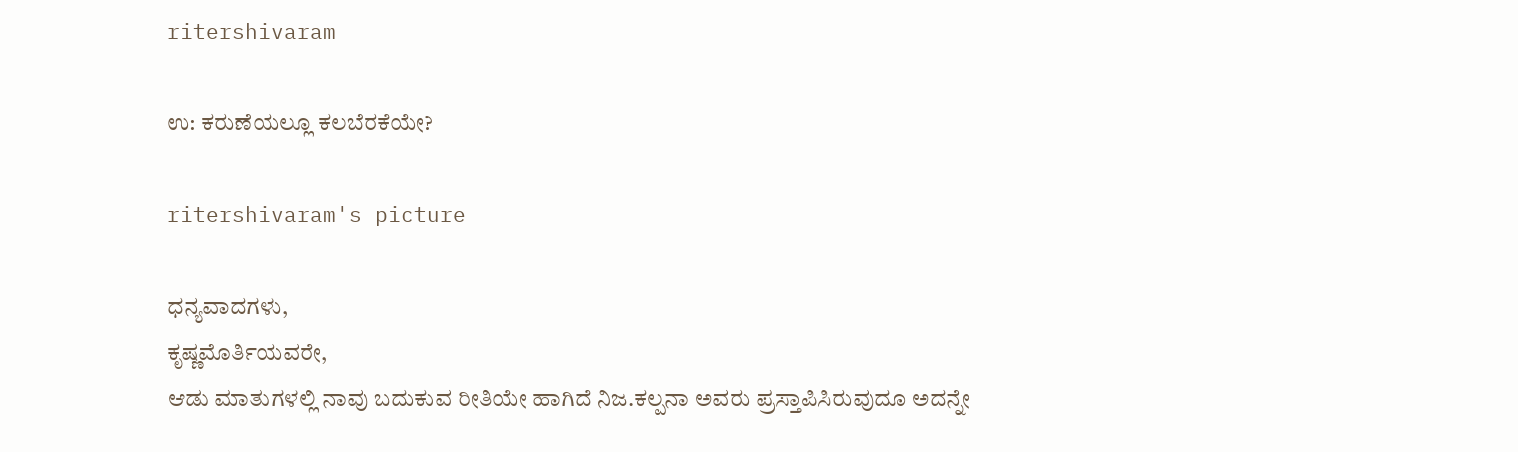ritershivaram

ಉ: ಕರುಣೆಯಲ್ಲೂ ಕಲಬೆರಕೆಯೇ?

ritershivaram's picture

ಧನ್ಯವಾದಗಳು,
ಕೃಷ್ಣಮೊರ್ತಿಯವರೇ,
ಆಡು ಮಾತುಗಳಲ್ಲಿ ನಾವು ಬದುಕುವ ರೀತಿಯೇ ಹಾಗಿದೆ ನಿಜ.ಕಲ್ಪನಾ ಅವರು ಪ್ರಸ್ತಾಪಿಸಿರುವುದೂ ಅದನ್ನೇ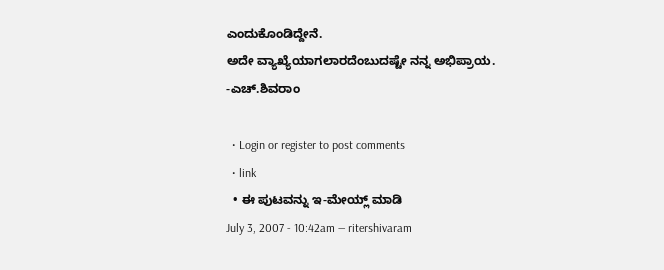ಎಂದುಕೊಂಡಿದ್ದೇನೆ.
ಅದೇ ವ್ಯಾಖ್ಯೆಯಾಗಲಾರದೆಂಬುದಷ್ಟೇ ನನ್ನ ಅಭಿಪ್ರಾಯ.
-ಎಚ್.ಶಿವರಾಂ

  • Login or register to post comments
  • link
  • ಈ ಪುಟವನ್ನು ಇ-ಮೇಯ್ಲ್ ಮಾಡಿ
July 3, 2007 - 10:42am — ritershivaram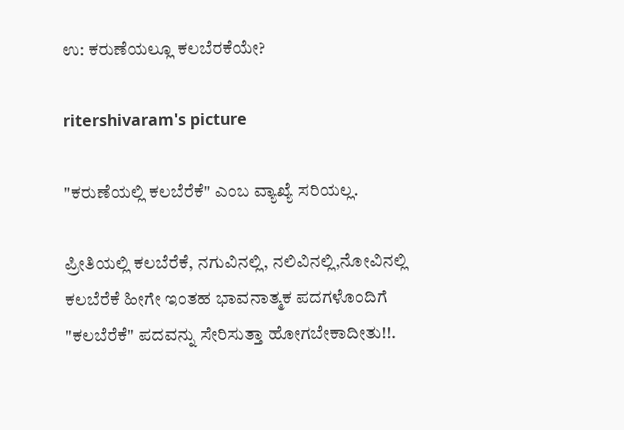ಉ: ಕರುಣೆಯಲ್ಲೂ ಕಲಬೆರಕೆಯೇ?

ritershivaram's picture

"ಕರುಣೆಯಲ್ಲಿ ಕಲಬೆರೆಕೆ" ಎಂಬ ವ್ಯಾಖ್ಯೆ ಸರಿಯಲ್ಲ.

ಪ್ರೀತಿಯಲ್ಲಿ ಕಲಬೆರೆಕೆ, ನಗುವಿನಲ್ಲಿ, ನಲಿವಿನಲ್ಲಿ,ನೋವಿನಲ್ಲಿ ಕಲಬೆರೆಕೆ ಹೀಗೇ ಇಂತಹ ಭಾವನಾತ್ಮಕ ಪದಗಳೊಂದಿಗೆ "ಕಲಬೆರೆಕೆ" ಪದವನ್ನು ಸೇರಿಸುತ್ತಾ ಹೋಗಬೇಕಾದೀತು!!.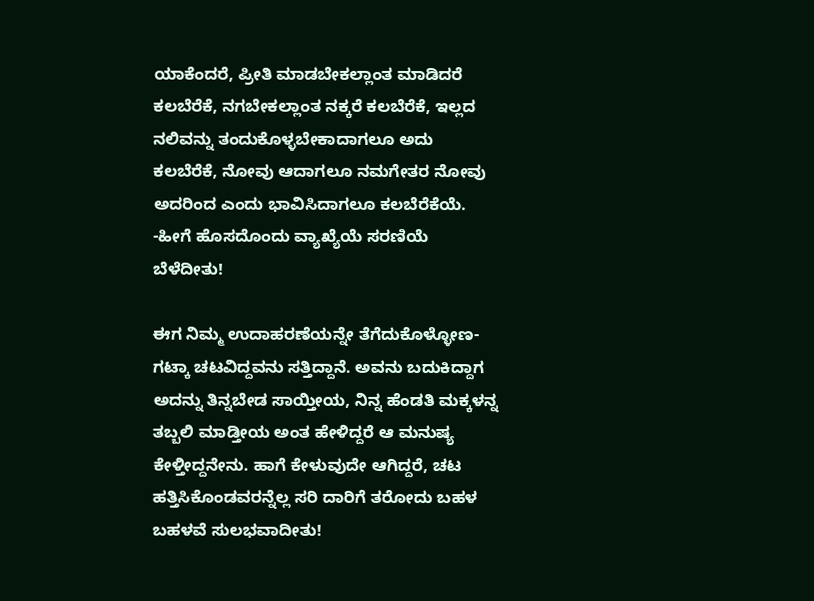ಯಾಕೆಂದರೆ, ಪ್ರೀತಿ ಮಾಡಬೇಕಲ್ಲಾಂತ ಮಾಡಿದರೆ ಕಲಬೆರೆಕೆ, ನಗಬೇಕಲ್ಲಾಂತ ನಕ್ಕರೆ ಕಲಬೆರೆಕೆ, ಇಲ್ಲದ ನಲಿವನ್ನು ತಂದುಕೊಳ್ಳಬೇಕಾದಾಗಲೂ ಅದು ಕಲಬೆರೆಕೆ, ನೋವು ಆದಾಗಲೂ ನಮಗೇತರ ನೋವು ಅದರಿಂದ ಎಂದು ಭಾವಿಸಿದಾಗಲೂ ಕಲಬೆರೆಕೆಯೆ.
-ಹೀಗೆ ಹೊಸದೊಂದು ವ್ಯಾಖ್ಯೆಯೆ ಸರಣಿಯೆ ಬೆಳೆದೀತು!

ಈಗ ನಿಮ್ಮ ಉದಾಹರಣೆಯನ್ನೇ ತೆಗೆದುಕೊಳ್ಳೋಣ-
ಗಟ್ಕಾ ಚಟವಿದ್ದವನು ಸತ್ತಿದ್ದಾನೆ. ಅವನು ಬದುಕಿದ್ದಾಗ ಅದನ್ನು ತಿನ್ನಬೇಡ ಸಾಯ್ತೀಯ, ನಿನ್ನ ಹೆಂಡತಿ ಮಕ್ಕಳನ್ನ ತಬ್ಬಲಿ ಮಾಡ್ತೀಯ ಅಂತ ಹೇಳಿದ್ದರೆ ಆ ಮನುಷ್ಯ ಕೇಳ್ತೀದ್ದನೇನು. ಹಾಗೆ ಕೇಳುವುದೇ ಆಗಿದ್ದರೆ, ಚಟ ಹತ್ತಿಸಿಕೊಂಡವರನ್ನೆಲ್ಲ ಸರಿ ದಾರಿಗೆ ತರೋದು ಬಹಳ ಬಹಳವೆ ಸುಲಭವಾದೀತು!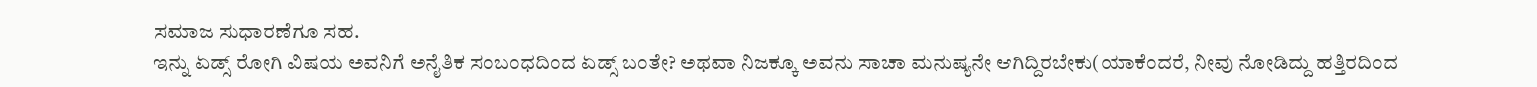ಸಮಾಜ ಸುಧಾರಣೆಗೂ ಸಹ.
ಇನ್ನು ಏಡ್ಸ್ ರೋಗಿ ವಿಷಯ ಅವನಿಗೆ ಅನೈತಿಕ ಸಂಬಂಧದಿಂದ ಏಡ್ಸ್ ಬಂತೇ? ಅಥವಾ ನಿಜಕ್ಕೂ ಅವನು ಸಾಚಾ ಮನುಷ್ಯನೇ ಆಗಿದ್ದಿರಬೇಕು(ಯಾಕೆಂದರೆ, ನೀವು ನೋಡಿದ್ದು ಹತ್ತಿರದಿಂದ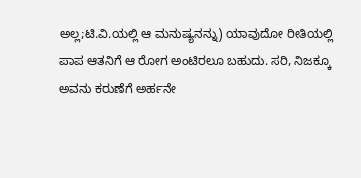ಅಲ್ಲ;ಟಿ.ವಿ.ಯಲ್ಲಿ ಆ ಮನುಷ್ಯನನ್ನು) ಯಾವುದೋ ರೀತಿಯಲ್ಲಿ ಪಾಪ ಆತನಿಗೆ ಆ ರೋಗ ಅಂಟಿರಲೂ ಬಹುದು. ಸರಿ, ನಿಜಕ್ಕೂ ಅವನು ಕರುಣೆಗೆ ಅರ್ಹನೇ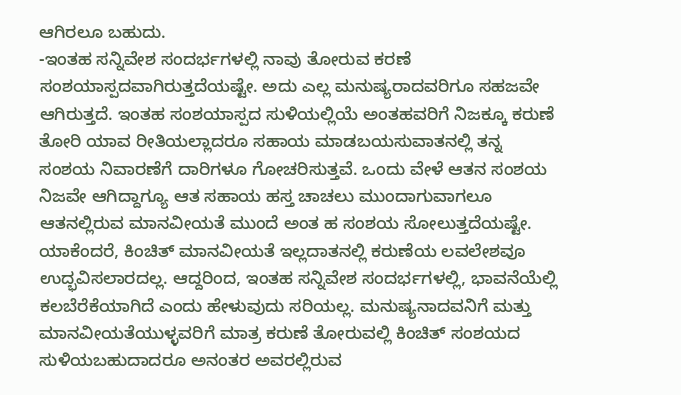ಆಗಿರಲೂ ಬಹುದು.
-ಇಂತಹ ಸನ್ನಿವೇಶ ಸಂದರ್ಭಗಳಲ್ಲಿ ನಾವು ತೋರುವ ಕರಣೆ ಸಂಶಯಾಸ್ಪದವಾಗಿರುತ್ತದೆಯಷ್ಟೇ. ಅದು ಎಲ್ಲ ಮನುಷ್ಯರಾದವರಿಗೂ ಸಹಜವೇ ಆಗಿರುತ್ತದೆ. ಇಂತಹ ಸಂಶಯಾಸ್ಪದ ಸುಳಿಯಲ್ಲಿಯೆ ಅಂತಹವರಿಗೆ ನಿಜಕ್ಕೂ ಕರುಣೆ ತೋರಿ ಯಾವ ರೀತಿಯಲ್ಲಾದರೂ ಸಹಾಯ ಮಾಡಬಯಸುವಾತನಲ್ಲಿ ತನ್ನ ಸಂಶಯ ನಿವಾರಣೆಗೆ ದಾರಿಗಳೂ ಗೋಚರಿಸುತ್ತವೆ. ಒಂದು ವೇಳೆ ಆತನ ಸಂಶಯ ನಿಜವೇ ಆಗಿದ್ದಾಗ್ಯೂ ಆತ ಸಹಾಯ ಹಸ್ತ ಚಾಚಲು ಮುಂದಾಗುವಾಗಲೂ ಆತನಲ್ಲಿರುವ ಮಾನವೀಯತೆ ಮುಂದೆ ಅಂತ ಹ ಸಂಶಯ ಸೋಲುತ್ತದೆಯಷ್ಟೇ. ಯಾಕೆಂದರೆ, ಕಿಂಚಿತ್ ಮಾನವೀಯತೆ ಇಲ್ಲದಾತನಲ್ಲಿ ಕರುಣೆಯ ಲವಲೇಶವೂ ಉದ್ಭವಿಸಲಾರದಲ್ಲ. ಆದ್ದರಿಂದ, ಇಂತಹ ಸನ್ನಿವೇಶ ಸಂದರ್ಭಗಳಲ್ಲಿ, ಭಾವನೆಯೆಲ್ಲಿ ಕಲಬೆರೆಕೆಯಾಗಿದೆ ಎಂದು ಹೇಳುವುದು ಸರಿಯಲ್ಲ. ಮನುಷ್ಯನಾದವನಿಗೆ ಮತ್ತು ಮಾನವೀಯತೆಯುಳ್ಳವರಿಗೆ ಮಾತ್ರ ಕರುಣೆ ತೋರುವಲ್ಲಿ ಕಿಂಚಿತ್ ಸಂಶಯದ ಸುಳಿಯಬಹುದಾದರೂ ಅನಂತರ ಅವರಲ್ಲಿರುವ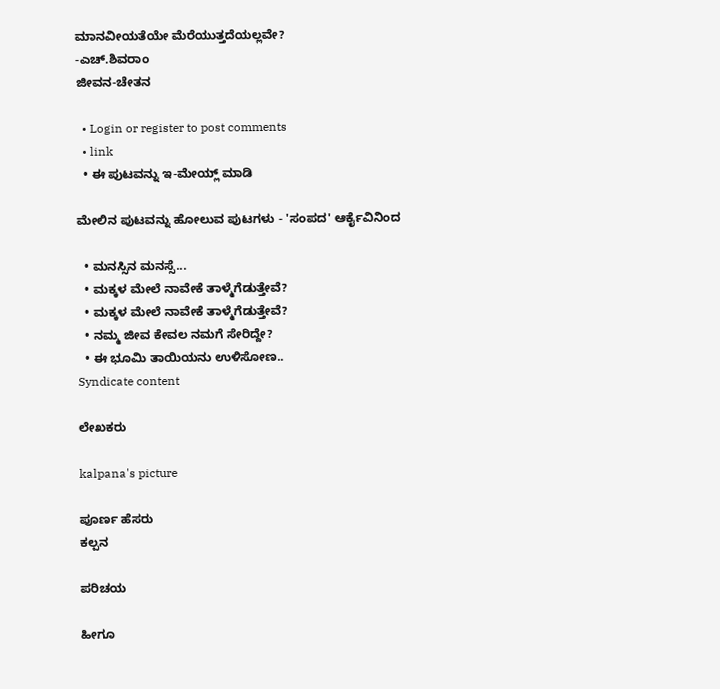ಮಾನವೀಯತೆಯೇ ಮೆರೆಯುತ್ತದೆಯಲ್ಲವೇ?
-ಎಚ್.ಶಿವರಾಂ
ಜೀವನ-ಚೇತನ

  • Login or register to post comments
  • link
  • ಈ ಪುಟವನ್ನು ಇ-ಮೇಯ್ಲ್ ಮಾಡಿ

ಮೇಲಿನ ಪುಟವನ್ನು ಹೋಲುವ ಪುಟಗಳು - 'ಸಂಪದ' ಆರ್ಕೈವಿನಿಂದ

  • ಮನಸ್ಸಿನ ಮನಸ್ಸೆ...
  • ಮಕ್ಕಳ ಮೇಲೆ ನಾವೇಕೆ ತಾಳ್ಮೆಗೆಡುತ್ತೇವೆ?
  • ಮಕ್ಕಳ ಮೇಲೆ ನಾವೇಕೆ ತಾಳ್ಮೆಗೆಡುತ್ತೇವೆ?
  • ನಮ್ಮ ಜೀವ ಕೇವಲ ನಮಗೆ ಸೇರಿದ್ದೇ?
  • ಈ ಭೂಮಿ ತಾಯಿಯನು ಉಳಿಸೋಣ..
Syndicate content

ಲೇಖಕರು

kalpana's picture

ಪೂರ್ಣ ಹೆಸರು
ಕಲ್ಪನ

ಪರಿಚಯ

ಹೀಗೂ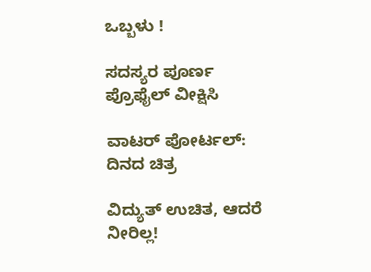ಒಬ್ಬಳು !

ಸದಸ್ಯರ ಪೂರ್ಣ ಪ್ರೊಫೈಲ್ ವೀಕ್ಷಿಸಿ

ವಾಟರ್ ಪೋರ್ಟಲ್: ದಿನದ ಚಿತ್ರ

ವಿದ್ಯುತ್ ಉಚಿತ, ಆದರೆ ನೀರಿಲ್ಲ!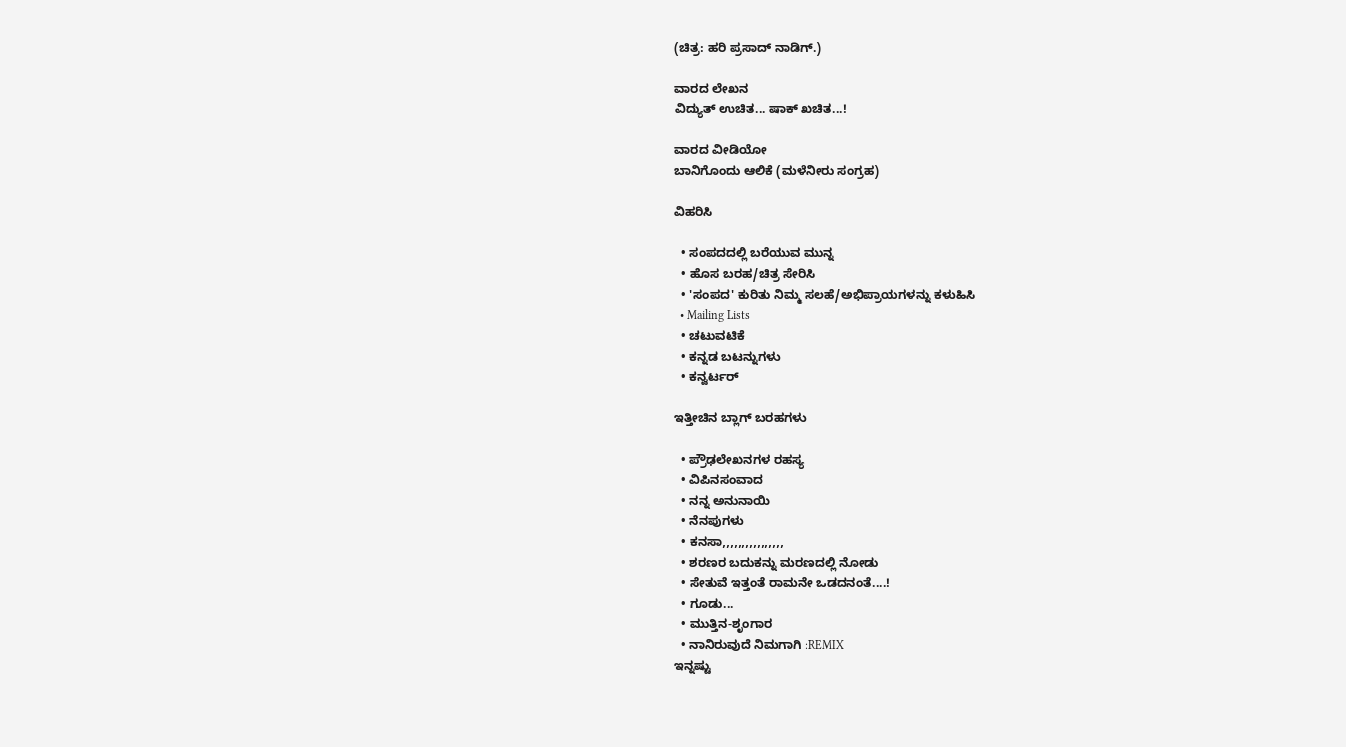(ಚಿತ್ರ: ಹರಿ ಪ್ರಸಾದ್ ನಾಡಿಗ್.)

ವಾರದ ಲೇಖನ
ವಿದ್ಯುತ್ ಉಚಿತ... ಷಾಕ್ ಖಚಿತ...!

ವಾರದ ವೀಡಿಯೋ
ಬಾನಿಗೊಂದು ಆಲಿಕೆ (ಮಳೆನೀರು ಸಂಗ್ರಹ)

ವಿಹರಿಸಿ

  • ಸಂಪದದಲ್ಲಿ ಬರೆಯುವ ಮುನ್ನ
  • ಹೊಸ ಬರಹ/ಚಿತ್ರ ಸೇರಿಸಿ
  • 'ಸಂಪದ' ಕುರಿತು ನಿಮ್ಮ ಸಲಹೆ/ಅಭಿಪ್ರಾಯಗಳನ್ನು ಕಳುಹಿಸಿ
  • Mailing Lists
  • ಚಟುವಟಿಕೆ
  • ಕನ್ನಡ ಬಟನ್ನುಗಳು
  • ಕನ್ವರ್ಟರ್

ಇತ್ತೀಚಿನ ಬ್ಲಾಗ್ ಬರಹಗಳು

  • ಪ್ರೌಢಲೇಖನಗಳ ರಹಸ್ಯ
  • ವಿಪಿನಸಂವಾದ
  • ನನ್ನ ಅನುನಾಯಿ
  • ನೆನಪುಗಳು
  • ಕನಸಾ,,,,,,,,,,,,,,,,
  • ಶರಣರ ಬದುಕನ್ನು ಮರಣದಲ್ಲಿ ನೋಡು
  • ಸೇತುವೆ ಇತ್ತಂತೆ ರಾಮನೇ ಒಡದನಂತೆ....!
  • ಗೂಡು...
  • ಮುತ್ತಿನ-ಶೃಂಗಾರ
  • ನಾನಿರುವುದೆ ನಿಮಗಾಗಿ :REMIX
ಇನ್ನಷ್ಟು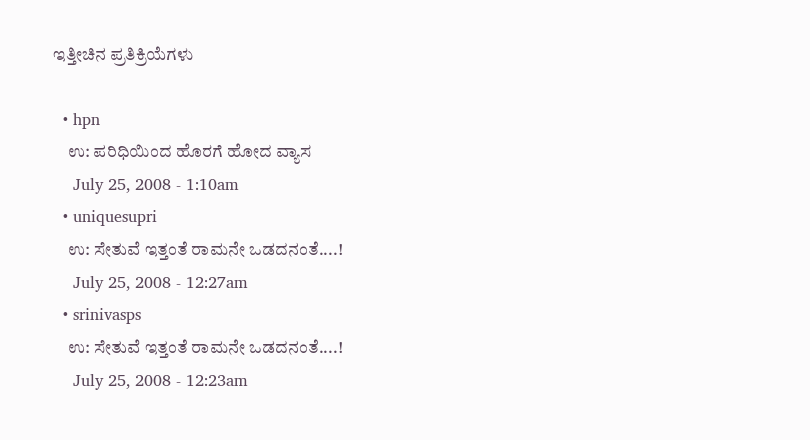ಇತ್ತೀಚಿನ ಪ್ರತಿಕ್ರಿಯೆಗಳು

  • hpn
    ಉ: ಪರಿಧಿಯಿಂದ ಹೊರಗೆ ಹೋದ ವ್ಯಾಸ
    July 25, 2008 - 1:10am
  • uniquesupri
    ಉ: ಸೇತುವೆ ಇತ್ತಂತೆ ರಾಮನೇ ಒಡದನಂತೆ....!
    July 25, 2008 - 12:27am
  • srinivasps
    ಉ: ಸೇತುವೆ ಇತ್ತಂತೆ ರಾಮನೇ ಒಡದನಂತೆ....!
    July 25, 2008 - 12:23am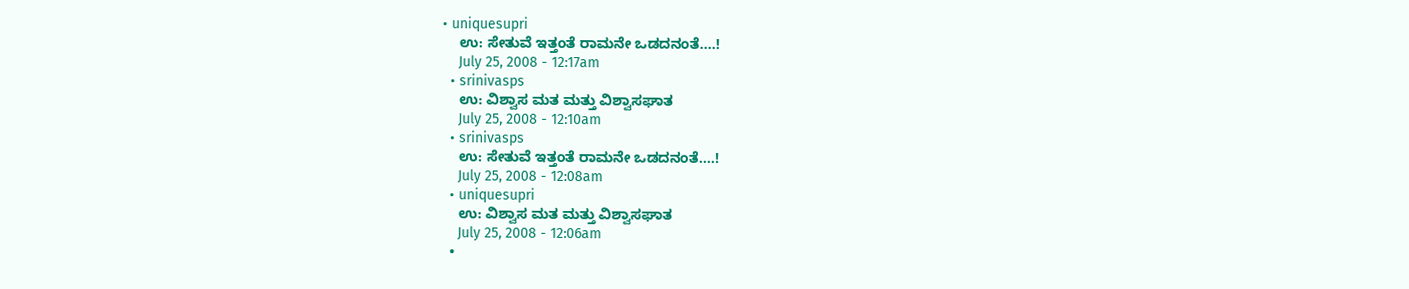• uniquesupri
    ಉ: ಸೇತುವೆ ಇತ್ತಂತೆ ರಾಮನೇ ಒಡದನಂತೆ....!
    July 25, 2008 - 12:17am
  • srinivasps
    ಉ: ವಿಶ್ವಾಸ ಮತ ಮತ್ತು ವಿಶ್ವಾಸಘಾತ
    July 25, 2008 - 12:10am
  • srinivasps
    ಉ: ಸೇತುವೆ ಇತ್ತಂತೆ ರಾಮನೇ ಒಡದನಂತೆ....!
    July 25, 2008 - 12:08am
  • uniquesupri
    ಉ: ವಿಶ್ವಾಸ ಮತ ಮತ್ತು ವಿಶ್ವಾಸಘಾತ
    July 25, 2008 - 12:06am
  •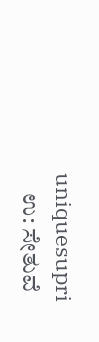uniquesupri
    ಉ: ಸೇತುವೆ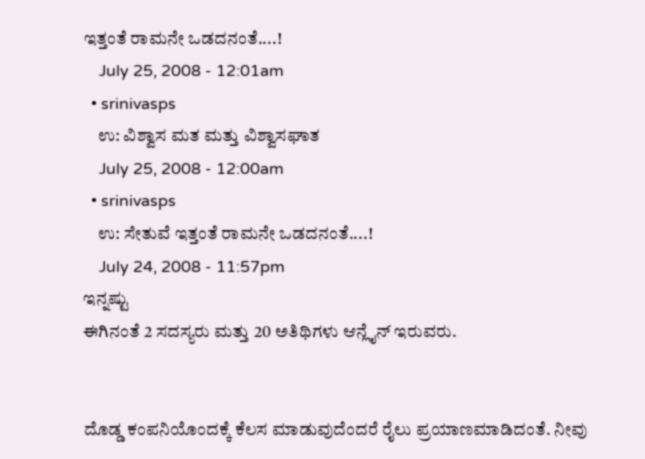ಇತ್ತಂತೆ ರಾಮನೇ ಒಡದನಂತೆ....!
    July 25, 2008 - 12:01am
  • srinivasps
    ಉ: ವಿಶ್ವಾಸ ಮತ ಮತ್ತು ವಿಶ್ವಾಸಘಾತ
    July 25, 2008 - 12:00am
  • srinivasps
    ಉ: ಸೇತುವೆ ಇತ್ತಂತೆ ರಾಮನೇ ಒಡದನಂತೆ....!
    July 24, 2008 - 11:57pm
ಇನ್ನಷ್ಟು
ಈಗಿನಂತೆ 2 ಸದಸ್ಯರು ಮತ್ತು 20 ಅತಿಥಿಗಳು ಆನ್ಲೈನ್ ಇರುವರು.


ದೊಡ್ಡ ಕಂಪನಿಯೊಂದಕ್ಕೆ ಕೆಲಸ ಮಾಡುವುದೆಂದರೆ ರೈಲು ಪ್ರಯಾಣಮಾಡಿದಂತೆ. ನೀವು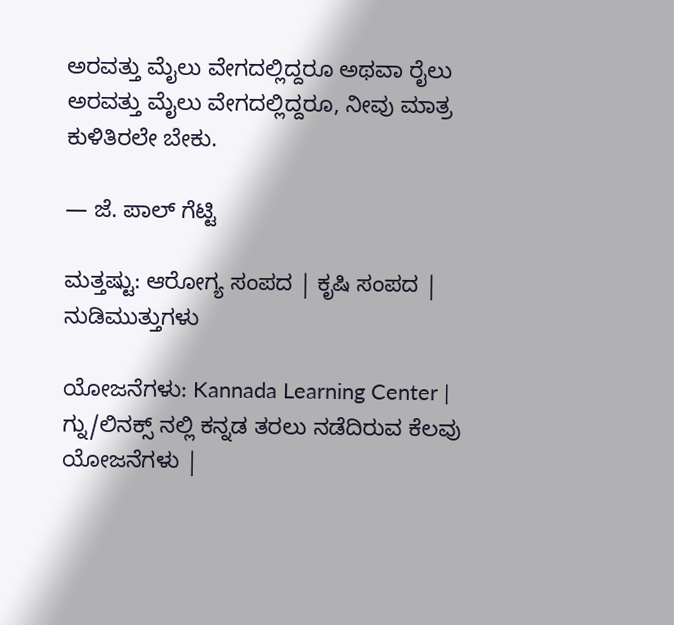ಅರವತ್ತು ಮೈಲು ವೇಗದಲ್ಲಿದ್ದರೂ ಅಥವಾ ರೈಲು ಅರವತ್ತು ಮೈಲು ವೇಗದಲ್ಲಿದ್ದರೂ, ನೀವು ಮಾತ್ರ ಕುಳಿತಿರಲೇ ಬೇಕು.

— ಜೆ. ಪಾಲ್ ಗೆಟ್ಟಿ

ಮತ್ತಷ್ಟು: ಆರೋಗ್ಯ ಸಂಪದ | ಕೃಷಿ ಸಂಪದ | ನುಡಿಮುತ್ತುಗಳು

ಯೋಜನೆಗಳು: Kannada Learning Center | ಗ್ನು/ಲಿನಕ್ಸ್ ನಲ್ಲಿ ಕನ್ನಡ ತರಲು ನಡೆದಿರುವ ಕೆಲವು ಯೋಜನೆಗಳು |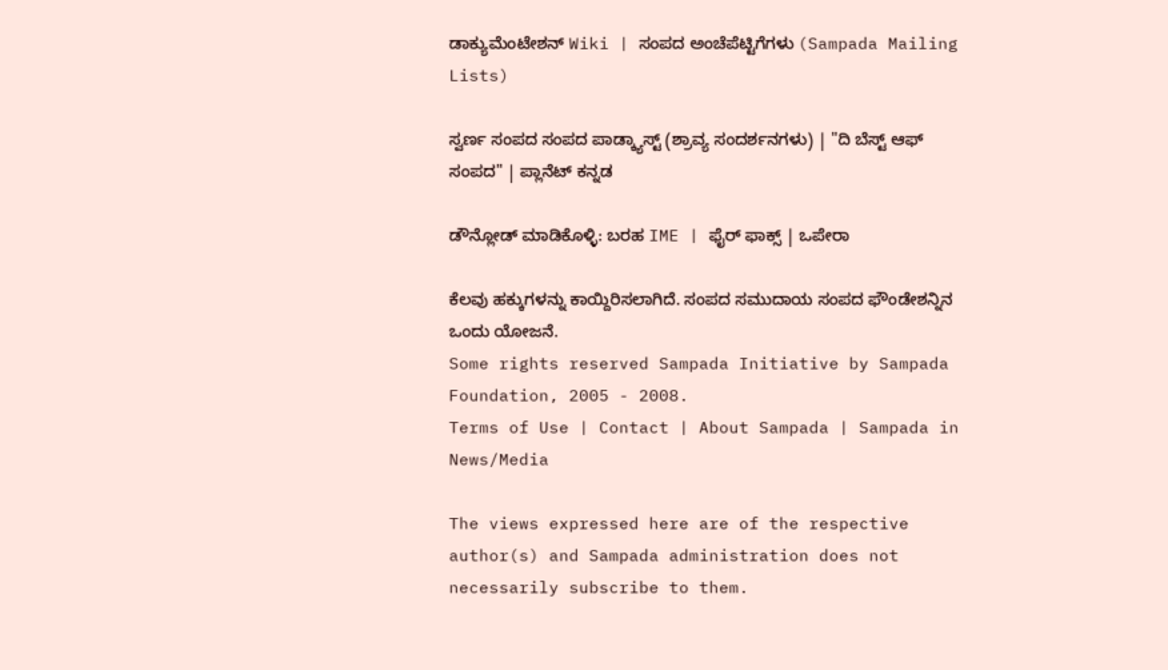ಡಾಕ್ಯುಮೆಂಟೇಶನ್ Wiki | ಸಂಪದ ಅಂಚೆಪೆಟ್ಟಿಗೆಗಳು (Sampada Mailing Lists)

ಸ್ವರ್ಣ ಸಂಪದ ಸಂಪದ ಪಾಡ್ಕ್ಯಾಸ್ಟ್ (ಶ್ರಾವ್ಯ ಸಂದರ್ಶನಗಳು) | "ದಿ ಬೆಸ್ಟ್ ಆಫ್ ಸಂಪದ" | ಪ್ಲಾನೆಟ್ ಕನ್ನಡ

ಡೌನ್ಲೋಡ್ ಮಾಡಿಕೊಳ್ಳಿ: ಬರಹ IME | ಫೈರ್ ಫಾಕ್ಸ್ | ಒಪೇರಾ

ಕೆಲವು ಹಕ್ಕುಗಳನ್ನು ಕಾಯ್ದಿರಿಸಲಾಗಿದೆ. ಸಂಪದ ಸಮುದಾಯ ಸಂಪದ ಫೌಂಡೇಶನ್ನಿನ ಒಂದು ಯೋಜನೆ.
Some rights reserved Sampada Initiative by Sampada Foundation, 2005 - 2008.
Terms of Use | Contact | About Sampada | Sampada in News/Media

The views expressed here are of the respective author(s) and Sampada administration does not necessarily subscribe to them.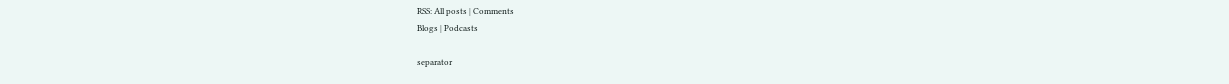RSS: All posts | Comments
Blogs | Podcasts

separator